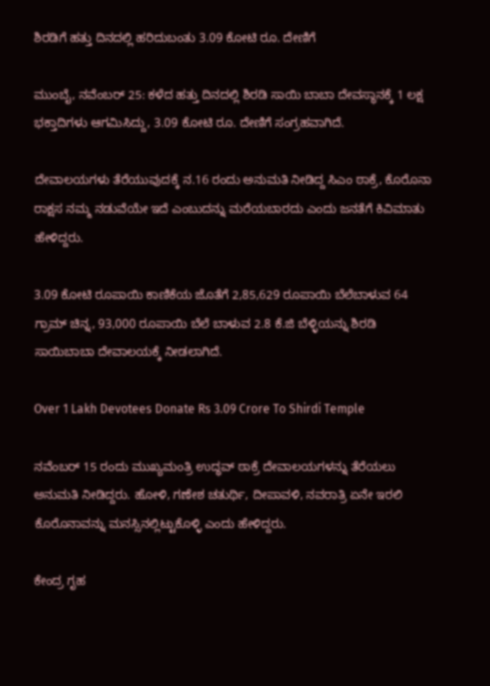ಶಿರಡಿಗೆ ಹತ್ತು ದಿನದಲ್ಲಿ ಹರಿದುಬಂತು 3.09 ಕೋಟಿ ರೂ. ದೇಣಿಗೆ

ಮುಂಬೈ, ನವೆಂಬರ್ 25: ಕಳೆದ ಹತ್ತು ದಿನದಲ್ಲಿ ಶಿರಡಿ ಸಾಯಿ ಬಾಬಾ ದೇವಸ್ಥಾನಕ್ಕೆ 1 ಲಕ್ಷ ಭಕ್ತಾದಿಗಳು ಆಗಮಿಸಿದ್ದು, 3.09 ಕೋಟಿ ರೂ. ದೇಣಿಗೆ ಸಂಗ್ರಹವಾಗಿದೆ.

ದೇವಾಲಯಗಳು ತೆರೆಯುವುದಕ್ಕೆ ನ.16 ರಂದು ಅನುಮತಿ ನೀಡಿದ್ದ ಸಿಎಂ ಠಾಕ್ರೆ, ಕೊರೊನಾ ರಾಕ್ಷಸ ನಮ್ಮ ನಡುವೆಯೇ ಇದೆ ಎಂಬುದನ್ನು ಮರೆಯಬಾರದು ಎಂದು ಜನತೆಗೆ ಕಿವಿಮಾತು ಹೇಳಿದ್ದರು.

3.09 ಕೋಟಿ ರೂಪಾಯಿ ಕಾಣಿಕೆಯ ಜೊತೆಗೆ 2,85,629 ರೂಪಾಯಿ ಬೆಲೆಬಾಳುವ 64 ಗ್ರಾಮ್ ಚಿನ್ನ, 93,000 ರೂಪಾಯಿ ಬೆಲೆ ಬಾಳುವ 2.8 ಕೆ.ಜಿ ಬೆಳ್ಳಿಯನ್ನು ಶಿರಡಿ ಸಾಯಿಬಾಬಾ ದೇವಾಲಯಕ್ಕೆ ನೀಡಲಾಗಿದೆ.

Over 1 Lakh Devotees Donate Rs 3.09 Crore To Shirdi Temple

ನವೆಂಬರ್ 15 ರಂದು ಮುಖ್ಯಮಂತ್ರಿ ಉದ್ಧವ್ ಠಾಕ್ರೆ ದೇವಾಲಯಗಳನ್ನು ತೆರೆಯಲು ಅನುಮತಿ ನೀಡಿದ್ದರು. ಹೋಳಿ, ಗಣೇಶ ಚತುರ್ಥಿ, ದೀಪಾವಳಿ, ನವರಾತ್ರಿ ಏನೇ ಇರಲಿ ಕೊರೊನಾವನ್ನು ಮನಸ್ಸಿನಲ್ಲಿಟ್ಟುಕೊಳ್ಳಿ ಎಂದು ಹೇಳಿದ್ದರು.

ಕೇಂದ್ರ ಗೃಹ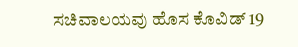ಸಚಿವಾಲಯವು ಹೊಸ ಕೊವಿಡ್ 19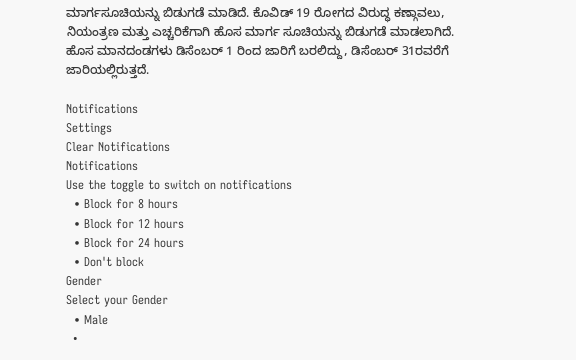ಮಾರ್ಗಸೂಚಿಯನ್ನು ಬಿಡುಗಡೆ ಮಾಡಿದೆ. ಕೊವಿಡ್ 19 ರೋಗದ ವಿರುದ್ಧ ಕಣ್ಗಾವಲು, ನಿಯಂತ್ರಣ ಮತ್ತು ಎಚ್ಚರಿಕೆಗಾಗಿ ಹೊಸ ಮಾರ್ಗ ಸೂಚಿಯನ್ನು ಬಿಡುಗಡೆ ಮಾಡಲಾಗಿದೆ. ಹೊಸ ಮಾನದಂಡಗಳು ಡಿಸೆಂಬರ್ 1 ರಿಂದ ಜಾರಿಗೆ ಬರಲಿದ್ದು, ಡಿಸೆಂಬರ್ 31ರವರೆಗೆ ಜಾರಿಯಲ್ಲಿರುತ್ತದೆ.

Notifications
Settings
Clear Notifications
Notifications
Use the toggle to switch on notifications
  • Block for 8 hours
  • Block for 12 hours
  • Block for 24 hours
  • Don't block
Gender
Select your Gender
  • Male
  •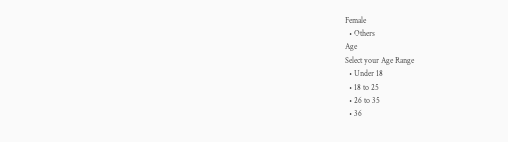Female
  • Others
Age
Select your Age Range
  • Under 18
  • 18 to 25
  • 26 to 35
  • 36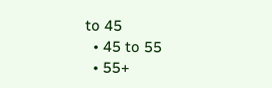to 45
  • 45 to 55
  • 55+